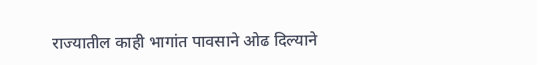राज्यातील काही भागांत पावसाने ओढ दिल्याने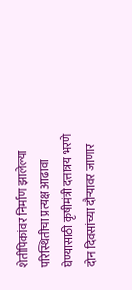शेतीपिकांवर निर्माण झालेल्या परिस्थितीचा प्रत्यक्ष आढावा घेण्यासाठी कृषीमंत्री दत्तात्रय भरणे दोन दिवसांच्या दौऱ्यावर जाणार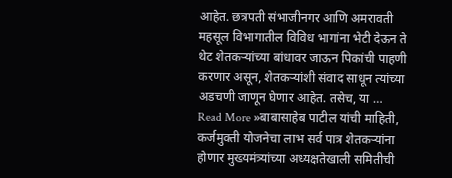आहेत. छत्रपती संभाजीनगर आणि अमरावती महसूल विभागातील विविध भागांना भेटी देऊन ते थेट शेतकऱ्यांच्या बांधावर जाऊन पिकांची पाहणी करणार असून, शेतकऱ्यांशी संवाद साधून त्यांच्या अडचणी जाणून घेणार आहेत. तसेच, या …
Read More »बाबासाहेब पाटील यांची माहिती, कर्जमुक्ती योजनेचा लाभ सर्व पात्र शेतकऱ्यांना होणार मुख्यमंत्र्यांच्या अध्यक्षतेखाली समितीची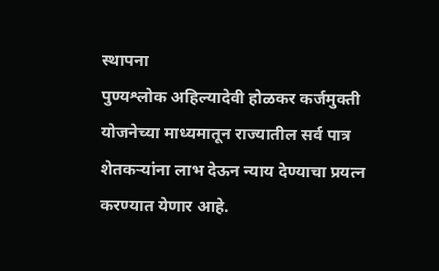स्थापना
पुण्यश्लोक अहिल्यादेवी होळकर कर्जमुक्ती योजनेच्या माध्यमातून राज्यातील सर्व पात्र शेतकऱ्यांना लाभ देऊन न्याय देण्याचा प्रयत्न करण्यात येणार आहे.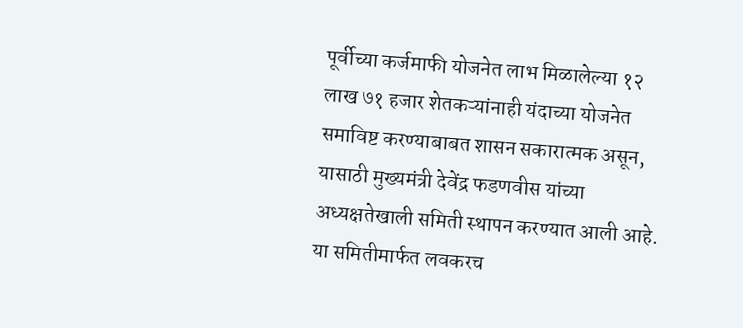पूर्वीच्या कर्जमाफी योजनेत लाभ मिळालेल्या १२ लाख ७१ हजार शेतकऱ्यांनाही यंदाच्या योजनेत समाविष्ट करण्याबाबत शासन सकारात्मक असून, यासाठी मुख्यमंत्री देवेंद्र फडणवीस यांच्या अध्यक्षतेखाली समिती स्थापन करण्यात आली आहे. या समितीमार्फत लवकरच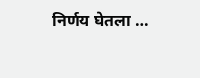निर्णय घेतला …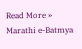Read More »
Marathi e-Batmya